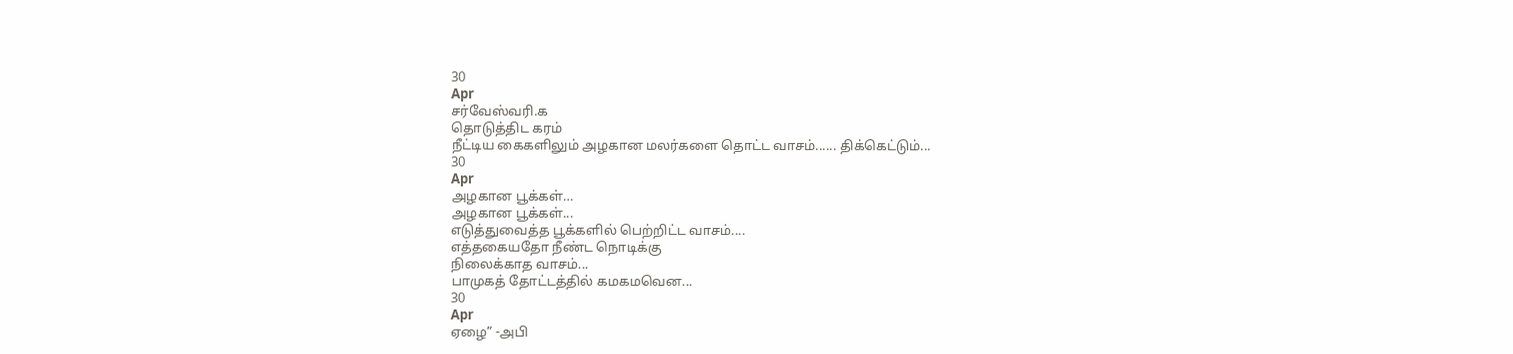30
Apr
சர்வேஸ்வரி.க
தொடுத்திட கரம்
நீட்டிய கைகளிலும் அழகான மலர்களை தொட்ட வாசம்...... திக்கெட்டும்...
30
Apr
அழகான பூக்கள்…
அழகான பூக்கள்...
எடுத்துவைத்த பூக்களில் பெற்றிட்ட வாசம்....
எத்தகையதோ நீண்ட நொடிக்கு
நிலைக்காத வாசம்...
பாமுகத் தோட்டத்தில் கமகமவென...
30
Apr
ஏழை” -அபி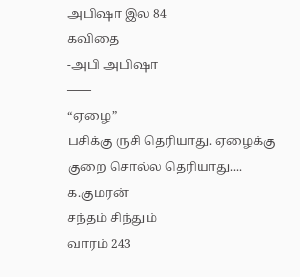அபிஷா இல 84
கவிதை
-அபி அபிஷா
——
“ஏழை”
பசிக்கு ருசி தெரியாது. ஏழைக்கு குறை சொல்ல தெரியாது....
க.குமரன்
சந்தம் சிந்தும்
வாரம் 243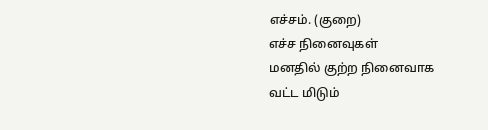எச்சம். (குறை)
எச்ச நினைவுகள்
மனதில் குற்ற நினைவாக
வட்ட மிடும்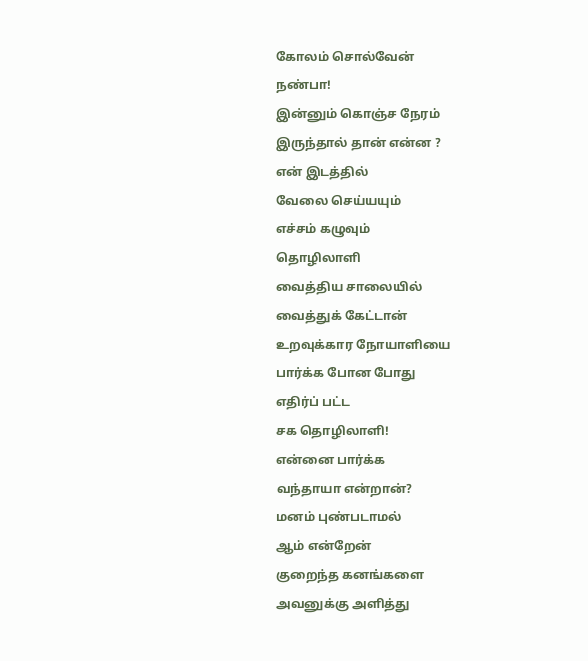கோலம் சொல்வேன்
நண்பா!
இன்னும் கொஞ்ச நேரம்
இருந்தால் தான் என்ன ?
என் இடத்தில்
வேலை செய்யயும்
எச்சம் கழுவும்
தொழிலாளி
வைத்திய சாலையில்
வைத்துக் கேட்டான்
உறவுக்கார நோயாளியை
பார்க்க போன போது
எதிர்ப் பட்ட
சக தொழிலாளி!
என்னை பார்க்க
வந்தாயா என்றான்?
மனம் புண்படாமல்
ஆம் என்றேன்
குறைந்த கனங்களை
அவனுக்கு அளித்து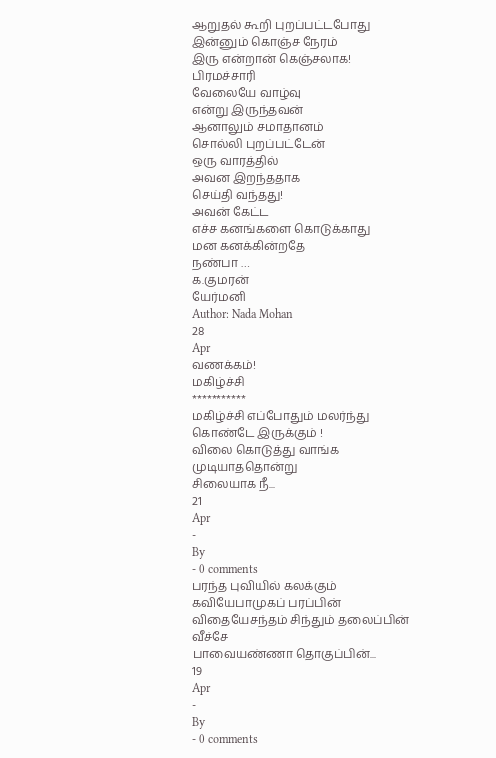ஆறுதல் கூறி புறப்பட்டபோது
இன்னும் கொஞ்ச நேரம்
இரு என்றான் கெஞ்சலாக!
பிரமச்சாரி
வேலையே வாழ்வு
என்று இருந்தவன்
ஆனாலும் சமாதானம்
சொல்லி புறப்பட்டேன்
ஒரு வாரத்தில்
அவன இறந்ததாக
செய்தி வந்தது!
அவன் கேட்ட
எச்ச கனங்களை கொடுக்காது
மன கனக்கின்றதே
நண்பா …
க.குமரன்
யேர்மனி
Author: Nada Mohan
28
Apr
வணக்கம்!
மகிழ்ச்சி
***********
மகிழ்ச்சி எப்போதும் மலர்ந்து கொண்டே இருக்கும் !
விலை கொடுத்து வாங்க முடியாததொன்று
சிலையாக நீ...
21
Apr
-
By
- 0 comments
பரந்த புவியில் கலக்கும் கவியேபாமுகப் பரப்பின் விதையேசந்தம் சிந்தும் தலைப்பின் வீச்சே
பாவையண்ணா தொகுப்பின்...
19
Apr
-
By
- 0 comments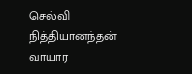செல்வி நித்தியானந்தன்
வாயார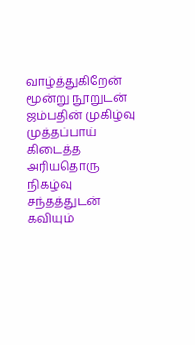வாழ்த்துகிறேன்
மூன்று நூறுடன்
ஜம்பதின் முகிழ்வு
முத்தப்பாய் கிடைத்த
அரியதொரு நிகழ்வு
சந்தத்துடன் கவியும்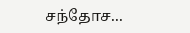சந்தோச...